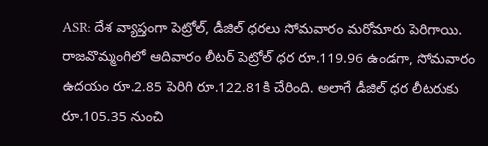ASR: దేశ వ్యాప్తంగా పెట్రోల్, డీజిల్ ధరలు సోమవారం మరోమారు పెరిగాయి. రాజవొమ్మంగిలో ఆదివారం లీటర్ పెట్రోల్ ధర రూ.119.96 ఉండగా, సోమవారం ఉదయం రూ.2.85 పెరిగి రూ.122.81కి చేరింది. అలాగే డీజిల్ ధర లీటరుకు రూ.105.35 నుంచి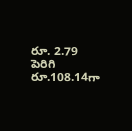రూ. 2.79 పెరిగి రూ.108.14గా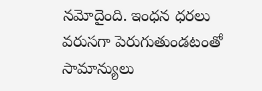నమోదైంది. ఇంధన ధరలు వరుసగా పెరుగుతుండటంతో సామాన్యులు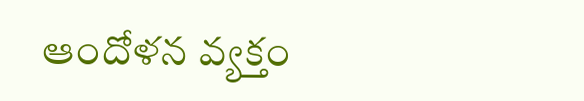ఆందోళన వ్యక్తం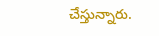చేస్తున్నారు.